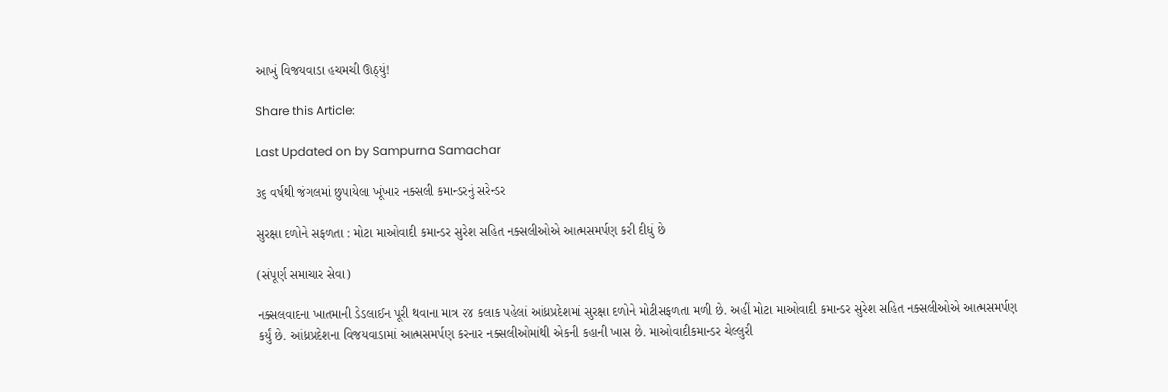આખું વિજયવાડા હચમચી ઊઠ્યું!

Share this Article:

Last Updated on by Sampurna Samachar

૩૬ વર્ષથી જંગલમાં છુપાયેલા ખૂંખાર નક્સલી કમાન્ડરનું સરેન્ડર

સુરક્ષા દળોને સફળતા : મોટા માઓવાદી કમાન્ડર સુરેશ સહિત નક્સલીઓએ આત્મસમર્પણ કરી દીધું છે

(સંપૂર્ણ સમાચાર સેવા)

નક્સલવાદના ખાતમાની ડેડલાઈન પૂરી થવાના માત્ર ૨૪ કલાક પહેલાં આંધ્રપ્રદેશમાં સુરક્ષા દળોને મોટીસફળતા મળી છે. અહીં મોટા માઓવાદી કમાન્ડર સુરેશ સહિત નક્સલીઓએ આત્મસમર્પણ કર્યું છે. આંધ્રપ્રદેશના વિજયવાડામાં આત્મસમર્પણ કરનાર નક્સલીઓમાંથી એકની કહાની ખાસ છે. માઓવાદીકમાન્ડર ચેલ્લુરી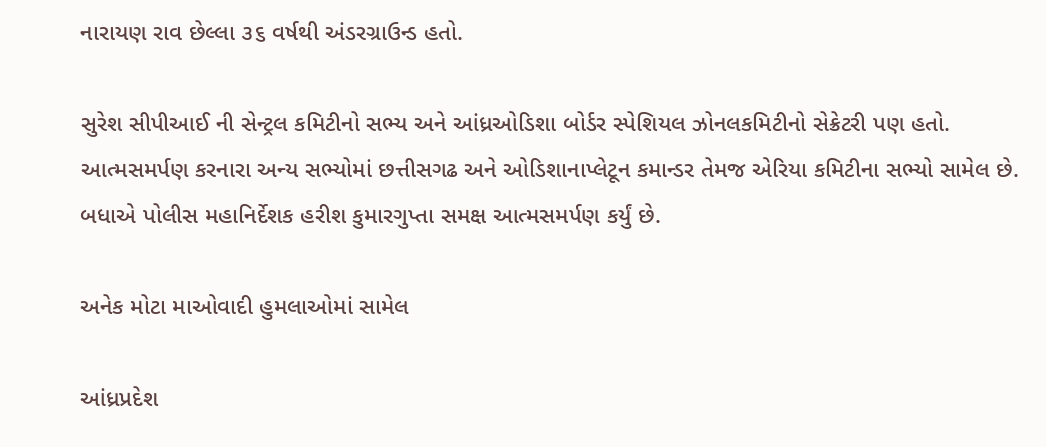નારાયણ રાવ છેલ્લા ૩૬ વર્ષથી અંડરગ્રાઉન્ડ હતો.

સુરેશ સીપીઆઈ ની સેન્ટ્રલ કમિટીનો સભ્ય અને આંધ્રઓડિશા બોર્ડર સ્પેશિયલ ઝોનલકમિટીનો સેક્રેટરી પણ હતો. આત્મસમર્પણ કરનારા અન્ય સભ્યોમાં છત્તીસગઢ અને ઓડિશાનાપ્લેટૂન કમાન્ડર તેમજ એરિયા કમિટીના સભ્યો સામેલ છે. બધાએ પોલીસ મહાનિર્દેશક હરીશ કુમારગુપ્તા સમક્ષ આત્મસમર્પણ કર્યું છે.

અનેક મોટા માઓવાદી હુમલાઓમાં સામેલ

આંધ્રપ્રદેશ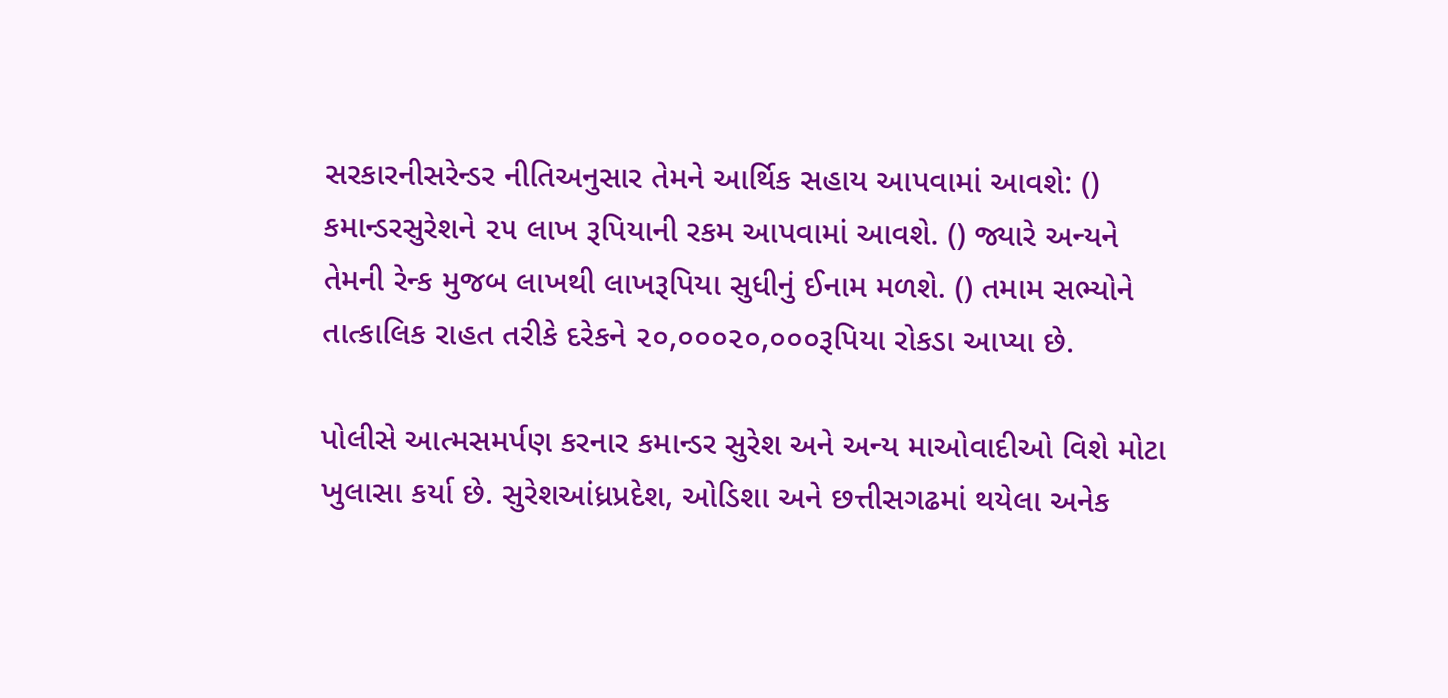સરકારનીસરેન્ડર નીતિઅનુસાર તેમને આર્થિક સહાય આપવામાં આવશે: () કમાન્ડરસુરેશને ૨૫ લાખ રૂપિયાની રકમ આપવામાં આવશે. () જ્યારે અન્યને તેમની રેન્ક મુજબ લાખથી લાખરૂપિયા સુધીનું ઈનામ મળશે. () તમામ સભ્યોને તાત્કાલિક રાહત તરીકે દરેકને ૨૦,૦૦૦૨૦,૦૦૦રૂપિયા રોકડા આપ્યા છે.

પોલીસે આત્મસમર્પણ કરનાર કમાન્ડર સુરેશ અને અન્ય માઓવાદીઓ વિશે મોટા ખુલાસા કર્યા છે. સુરેશઆંધ્રપ્રદેશ, ઓડિશા અને છત્તીસગઢમાં થયેલા અનેક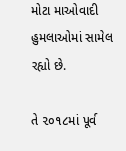મોટા માઓવાદી હુમલાઓમાં સામેલ રહ્યો છે.

તે ૨૦૧૮માં પૂર્વ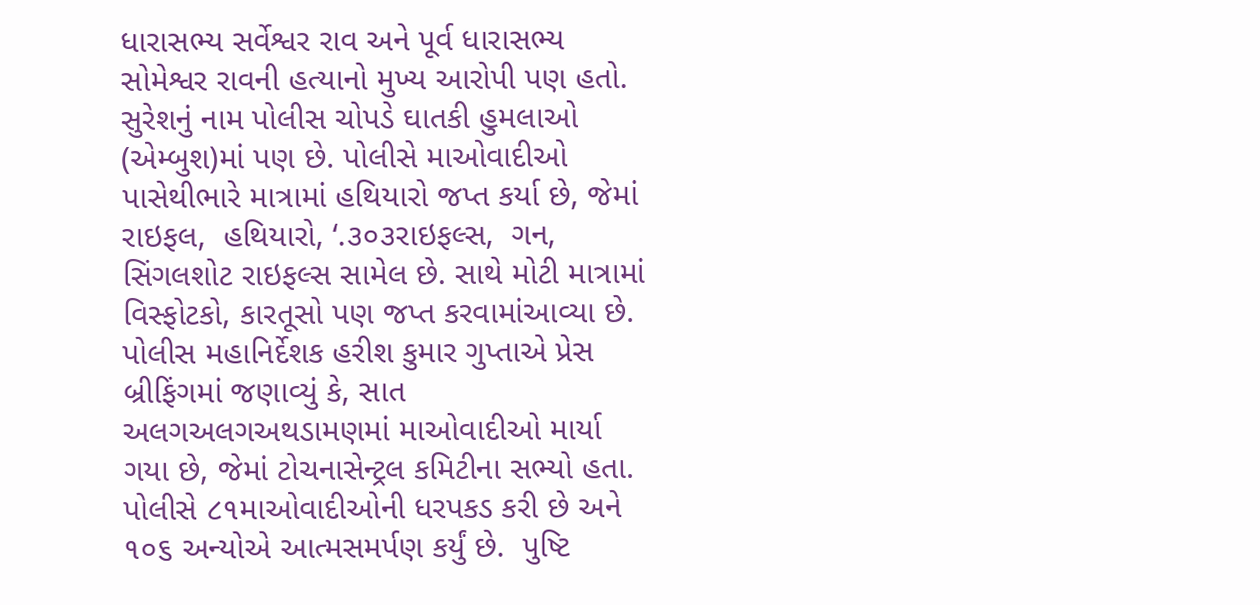ધારાસભ્ય સર્વેશ્વર રાવ અને પૂર્વ ધારાસભ્ય સોમેશ્વર રાવની હત્યાનો મુખ્ય આરોપી પણ હતો. સુરેશનું નામ પોલીસ ચોપડે ઘાતકી હુમલાઓ (એમ્બુશ)માં પણ છે. પોલીસે માઓવાદીઓ પાસેથીભારે માત્રામાં હથિયારો જપ્ત કર્યા છે, જેમાં રાઇફલ,  હથિયારો, ‘.૩૦૩રાઇફલ્સ,  ગન, સિંગલશોટ રાઇફલ્સ સામેલ છે. સાથે મોટી માત્રામાં વિસ્ફોટકો, કારતૂસો પણ જપ્ત કરવામાંઆવ્યા છે. પોલીસ મહાનિર્દેશક હરીશ કુમાર ગુપ્તાએ પ્રેસ બ્રીફિંગમાં જણાવ્યું કે, સાત અલગઅલગઅથડામણમાં માઓવાદીઓ માર્યા ગયા છે, જેમાં ટોચનાસેન્ટ્રલ કમિટીના સભ્યો હતા. પોલીસે ૮૧માઓવાદીઓની ધરપકડ કરી છે અને ૧૦૬ અન્યોએ આત્મસમર્પણ કર્યું છે.  પુષ્ટિ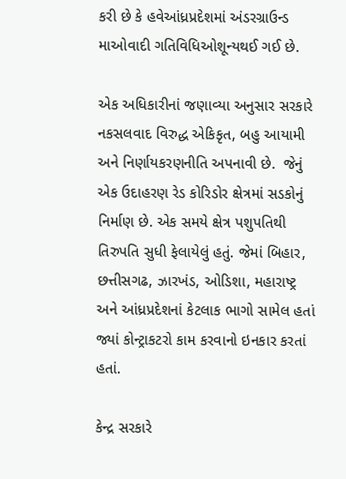કરી છે કે હવેઆંધ્રપ્રદેશમાં અંડરગ્રાઉન્ડ માઓવાદી ગતિવિધિઓશૂન્યથઈ ગઈ છે.

એક અધિકારીનાં જણાવ્યા અનુસાર સરકારે નકસલવાદ વિરુદ્ધ એકિકૃત, બહુ આયામી અને નિર્ણાયકરણનીતિ અપનાવી છે.  જેનું એક ઉદાહરણ રેડ કોરિડોર ક્ષેત્રમાં સડકોનું નિર્માણ છે. એક સમયે ક્ષેત્ર પશુપતિથી તિરુપતિ સુધી ફેલાયેલું હતું. જેમાં બિહાર, છત્તીસગઢ, ઝારખંડ, ઓડિશા, મહારાષ્ટ્ર અને આંધ્રપ્રદેશનાં કેટલાક ભાગો સામેલ હતાં જ્યાં કોન્ટ્રાકટરો કામ કરવાનો ઇનકાર કરતાં હતાં.

કેન્દ્ર સરકારે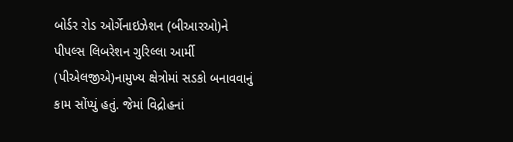બોર્ડર રોડ ઓર્ગેનાઇઝેશન (બીઆરઓ)ને પીપલ્સ લિબરેશન ગુરિલ્લા આર્મી (પીએલજીએ)નામુખ્ય ક્ષેત્રોમાં સડકો બનાવવાનું કામ સોંપ્યું હતું. જેમાં વિદ્રોહનાં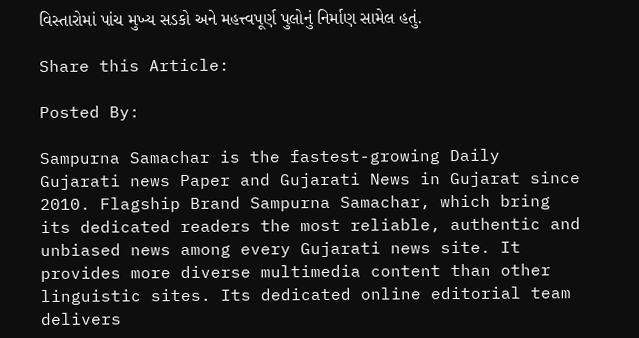વિસ્તારોમાં પાંચ મુખ્ય સડકો અને મહત્ત્વપૂર્ણ પુલોનું નિર્માણ સામેલ હતું.

Share this Article:

Posted By:

Sampurna Samachar is the fastest-growing Daily Gujarati news Paper and Gujarati News in Gujarat since 2010. Flagship Brand Sampurna Samachar, which bring its dedicated readers the most reliable, authentic and unbiased news among every Gujarati news site. It provides more diverse multimedia content than other linguistic sites. Its dedicated online editorial team delivers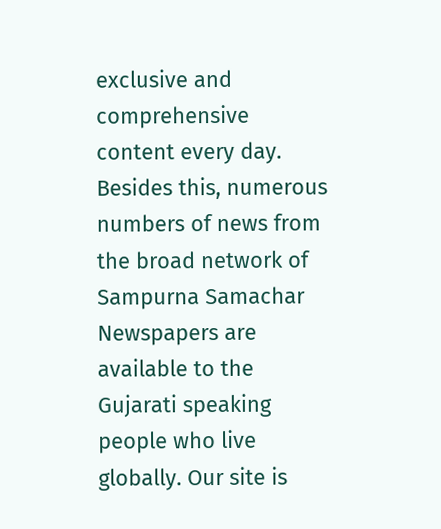exclusive and comprehensive content every day. Besides this, numerous numbers of news from the broad network of Sampurna Samachar Newspapers are available to the Gujarati speaking people who live globally. Our site is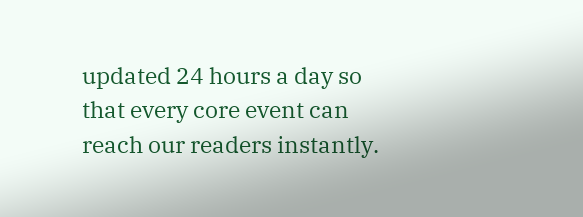updated 24 hours a day so that every core event can reach our readers instantly.